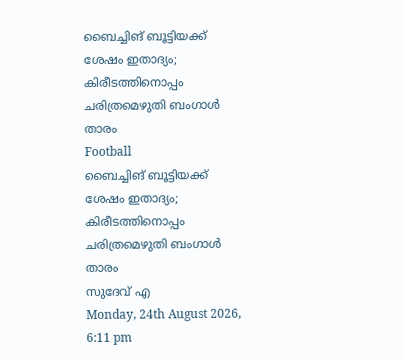ബൈച്ചിങ് ബൂട്ടിയക്ക് ശേഷം ഇതാദ്യം; കിരീടത്തിനൊപ്പം ചരിത്രമെഴുതി ബംഗാള്‍ താരം
Football
ബൈച്ചിങ് ബൂട്ടിയക്ക് ശേഷം ഇതാദ്യം; കിരീടത്തിനൊപ്പം ചരിത്രമെഴുതി ബംഗാള്‍ താരം
സുദേവ് എ
Monday, 24th August 2026, 6:11 pm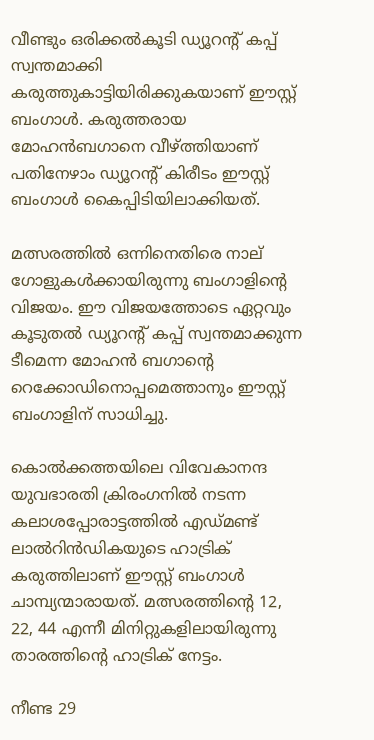വീണ്ടും ഒരിക്കല്‍കൂടി ഡ്യൂറന്റ് കപ്പ് സ്വന്തമാക്കി കരുത്തുകാട്ടിയിരിക്കുകയാണ് ഈസ്റ്റ് ബംഗാള്‍. കരുത്തരായ മോഹന്‍ബഗാനെ വീഴ്ത്തിയാണ് പതിനേഴാം ഡ്യൂറന്റ് കിരീടം ഈസ്റ്റ് ബംഗാള്‍ കൈപ്പിടിയിലാക്കിയത്.

മത്സരത്തില്‍ ഒന്നിനെതിരെ നാല് ഗോളുകള്‍ക്കായിരുന്നു ബംഗാളിന്റെ വിജയം. ഈ വിജയത്തോടെ ഏറ്റവും കൂടുതല്‍ ഡ്യൂറന്റ് കപ്പ് സ്വന്തമാക്കുന്ന ടീമെന്ന മോഹന്‍ ബഗാന്റെ റെക്കോഡിനൊപ്പമെത്താനും ഈസ്റ്റ് ബംഗാളിന് സാധിച്ചു.

കൊല്‍ക്കത്തയിലെ വിവേകാനന്ദ യുവഭാരതി ക്രിരംഗനില്‍ നടന്ന കലാശപ്പോരാട്ടത്തില്‍ എഡ്മണ്ട് ലാല്‍റിന്‍ഡികയുടെ ഹാട്രിക് കരുത്തിലാണ് ഈസ്റ്റ് ബംഗാള്‍ ചാമ്പ്യന്മാരായത്. മത്സരത്തിന്റെ 12, 22, 44 എന്നീ മിനിറ്റുകളിലായിരുന്നു താരത്തിന്റെ ഹാട്രിക് നേട്ടം.

നീണ്ട 29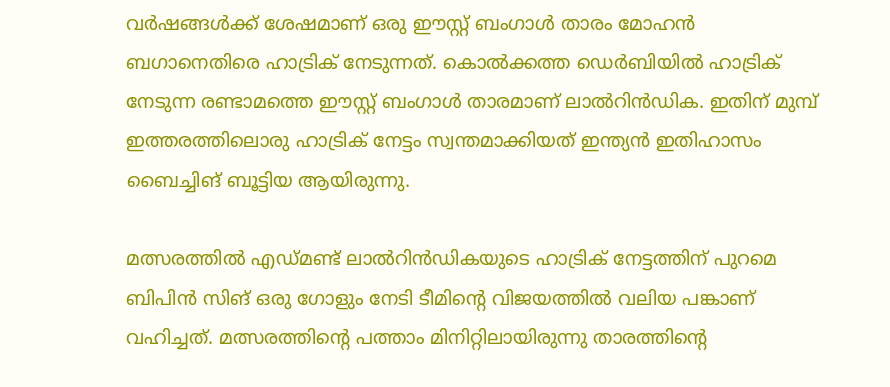വര്‍ഷങ്ങള്‍ക്ക് ശേഷമാണ് ഒരു ഈസ്റ്റ് ബംഗാള്‍ താരം മോഹന്‍ ബഗാനെതിരെ ഹാട്രിക് നേടുന്നത്. കൊല്‍ക്കത്ത ഡെര്‍ബിയില്‍ ഹാട്രിക് നേടുന്ന രണ്ടാമത്തെ ഈസ്റ്റ് ബംഗാള്‍ താരമാണ് ലാല്‍റിന്‍ഡിക. ഇതിന് മുമ്പ് ഇത്തരത്തിലൊരു ഹാട്രിക് നേട്ടം സ്വന്തമാക്കിയത് ഇന്ത്യന്‍ ഇതിഹാസം ബൈച്ചിങ് ബൂട്ടിയ ആയിരുന്നു.

മത്സരത്തില്‍ എഡ്മണ്ട് ലാല്‍റിന്‍ഡികയുടെ ഹാട്രിക് നേട്ടത്തിന് പുറമെ ബിപിന്‍ സിങ് ഒരു ഗോളും നേടി ടീമിന്റെ വിജയത്തില്‍ വലിയ പങ്കാണ് വഹിച്ചത്. മത്സരത്തിന്റെ പത്താം മിനിറ്റിലായിരുന്നു താരത്തിന്റെ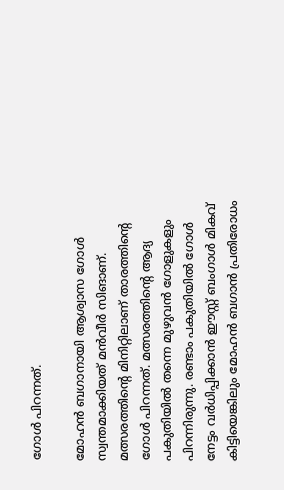ഗോള്‍ പിറന്നത്.

മോഹന്‍ ബഗാനായി ആശ്വാസ ഗോള്‍ സ്വന്തമാക്കിയത് മന്‍വീര്‍ സിങാണ്. മത്സരത്തിന്റെ മിനിറ്റിലാണ് താരത്തിന്റെ ഗോള്‍ പിറന്നത്. മത്സരത്തിന്റെ ആദ്യ പകുതിയില്‍ തന്നെ മുഴുവന്‍ ഗോളുകളും പിറന്നിരുന്നു. രണ്ടാം പകുതിയില്‍ ഗോള്‍ നേട്ടം വര്‍ധിപ്പിക്കാന്‍ ഈസ്റ്റ് ബംഗാള്‍ മികവ് കിട്ടിയെങ്കിലും മോഹന്‍ ബഗാന്‍ പ്രതിരോധം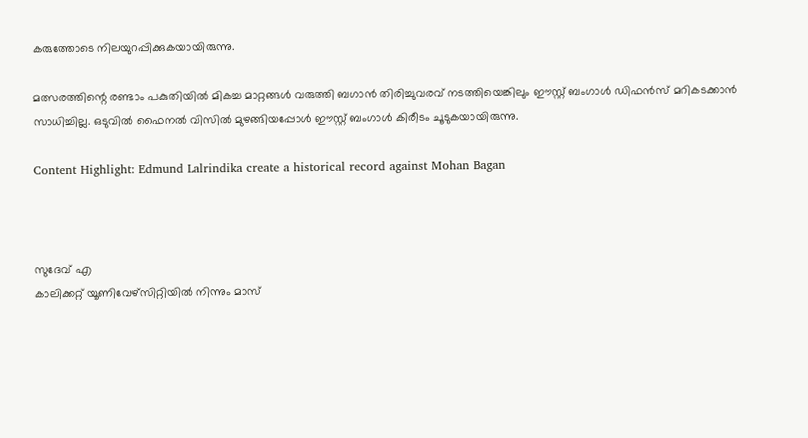കരുത്തോടെ നിലയുറപ്പിക്കുകയായിരുന്നു.

മത്സരത്തിന്റെ രണ്ടാം പകുതിയില്‍ മികച്ച മാറ്റങ്ങള്‍ വരുത്തി ബഗാന്‍ തിരിച്ചുവരവ് നടത്തിയെങ്കിലും ഈസ്റ്റ് ബംഗാള്‍ ഡിഫന്‍സ് മറികടക്കാന്‍ സാധിച്ചില്ല. ഒടുവില്‍ ഫൈനല്‍ വിസില്‍ മുഴങ്ങിയപ്പോള്‍ ഈസ്റ്റ് ബംഗാള്‍ കിരീടം ചൂടുകയായിരുന്നു.

Content Highlight: Edmund Lalrindika create a historical record against Mohan Bagan



സുദേവ് എ
കാലിക്കറ്റ് യൂണിവേഴ്‌സിറ്റിയില്‍ നിന്നും മാസ്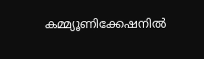കമ്മ്യൂണിക്കേഷനില്‍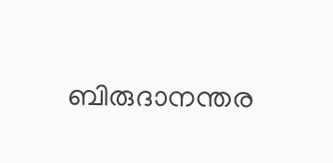ബിരുദാനന്തര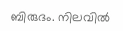ബിരുദം. നിലവില്‍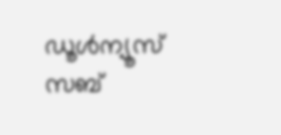ഡൂള്‍ന്യൂസ് സബ്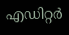എഡിറ്റര്‍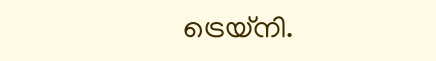ട്രെയ്‌നി.